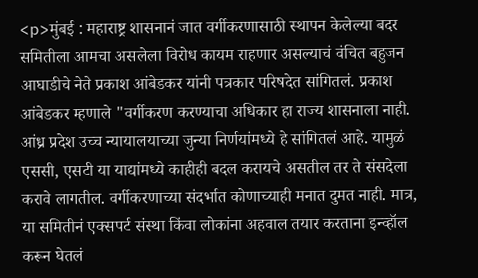<p>मुंबई : महाराष्ट्र शासनानं जात वर्गीकरणासाठी स्थापन केलेल्या बदर समितीला आमचा असलेला विरोध कायम राहणार असल्याचं वंचित बहुजन आघाडीचे नेते प्रकाश आंबेडकर यांनी पत्रकार परिषदेत सांगितलं. प्रकाश आंबेडकर म्हणाले "वर्गीकरण करण्याचा अधिकार हा राज्य शासनाला नाही. आंध्र प्रदेश उच्च न्यायालयाच्या जुन्या निर्णयांमध्ये हे सांगितलं आहे. यामुळं एससी, एसटी या याद्यांमध्ये काहीही बदल करायचे असतील तर ते संसदेला करावे लागतील. वर्गीकरणाच्या संदर्भात कोणाच्याही मनात दुमत नाही. मात्र, या समितीनं एक्सपर्ट संस्था किंवा लोकांना अहवाल तयार करताना इन्व्हॉल करून घेतलं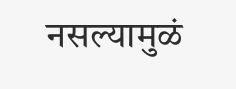नसल्यामुळं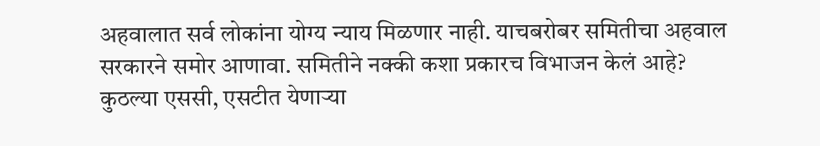अहवालात सर्व लोकांना योग्य न्याय मिळणार नाही. याचबरोबर समितीचा अहवाल सरकारने समोर आणावा. समितीने नक्की कशा प्रकारच विभाजन केलं आहे? कुठल्या एससी, एसटीत येणाऱ्या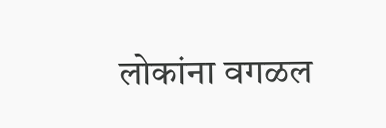लोकांना वगळल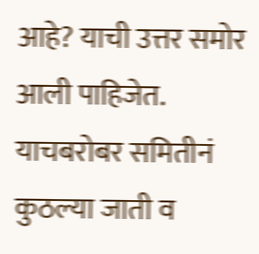आहे? याची उत्तर समोर आली पाहिजेत. याचबरोबर समितीनं कुठल्या जाती व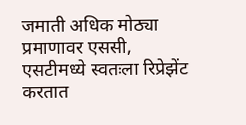जमाती अधिक मोठ्या प्रमाणावर एससी, एसटीमध्ये स्वतःला रिप्रेझेंट करतात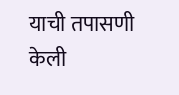याची तपासणी केली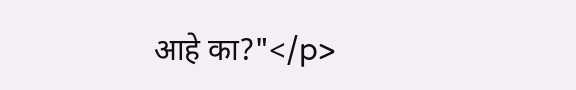आहे का?"</p>